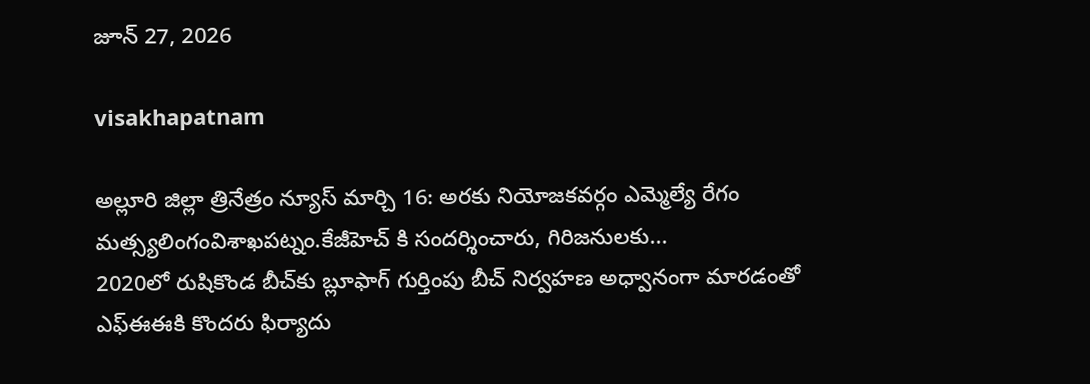జూన్ 27, 2026

visakhapatnam

అల్లూరి జిల్లా త్రినేత్రం న్యూస్ మార్చి 16: అరకు నియోజకవర్గం ఎమ్మెల్యే రేగం మత్స్యలింగంవిశాఖపట్నం.కేజీహెచ్ కి సందర్శించారు, గిరిజనులకు...
2020లో రుషికొండ బీచ్‌కు బ్లూఫాగ్ గుర్తింపు బీచ్ నిర్వహణ అధ్వానంగా మారడంతో ఎఫ్ఈఈకి కొందరు ఫిర్యాదు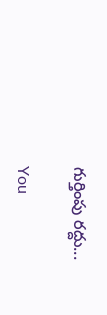గుర్తింపు రద్దు...

You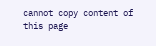cannot copy content of this page